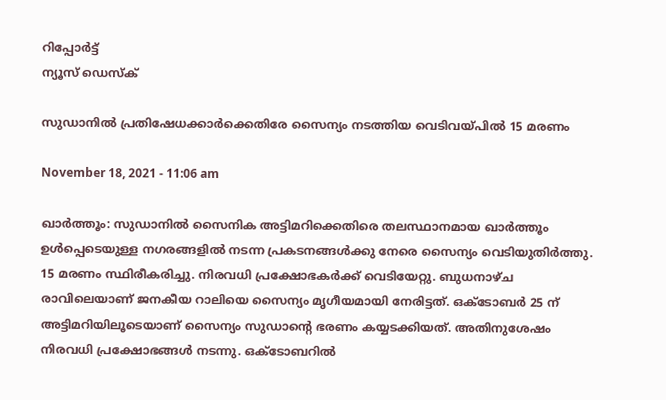റിപ്പോര്‍ട്ട്
ന്യൂസ് ഡെസ്ക്

സുഡാനില്‍ പ്രതിഷേധക്കാര്‍ക്കെതിരേ സൈന്യം നടത്തിയ വെടിവയ്പില്‍ 15 മരണം

November 18, 2021 - 11:06 am

ഖാര്‍ത്തൂം: സുഡാനില്‍ സൈനിക അട്ടിമറിക്കെതിരെ തലസ്ഥാനമായ ഖാര്‍ത്തൂം ഉള്‍പ്പെടെയുള്ള നഗരങ്ങളില്‍ നടന്ന പ്രകടനങ്ങള്‍ക്കു നേരെ സൈന്യം വെടിയുതിര്‍ത്തു. 15 മരണം സ്ഥിരീകരിച്ചു. നിരവധി പ്രക്ഷോഭകര്‍ക്ക് വെടിയേറ്റു. ബുധനാഴ്ച രാവിലെയാണ് ജനകീയ റാലിയെ സൈന്യം മൃഗീയമായി നേരിട്ടത്. ഒക്ടോബര്‍ 25 ന് അട്ടിമറിയിലൂടെയാണ് സൈന്യം സുഡാന്റെ ഭരണം കയ്യടക്കിയത്. അതിനുശേഷം നിരവധി പ്രക്ഷോഭങ്ങള്‍ നടന്നു. ഒക്ടോബറില്‍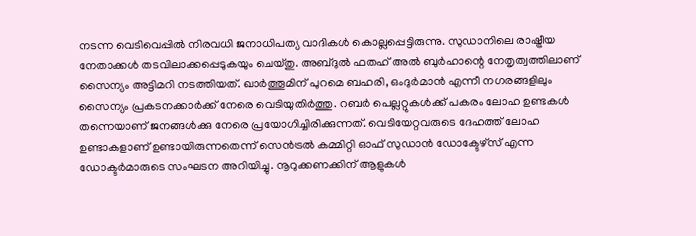നടന്ന വെടിവെപ്പില്‍ നിരവധി ജനാധിപത്യ വാദികള്‍ കൊല്ലപ്പെട്ടിരുന്നു. സുഡാനിലെ രാഷ്ട്രീയ നേതാക്കള്‍ തടവിലാക്കപ്പെടുകയും ചെയ്തു. അബ്ദുല്‍ ഫതഹ് അല്‍ ബുര്‍ഹാന്റെ നേതൃത്വത്തിലാണ് സൈന്യം അട്ടിമറി നടത്തിയത്. ഖാര്‍ത്തൂമിന് പുറമെ ബഹരി, ഒംദുര്‍മാന്‍ എന്നീ നഗരങ്ങളിലും സൈന്യം പ്രകടനക്കാര്‍ക്ക് നേരെ വെടിയുതിര്‍ത്തു. റബര്‍ പെല്ലറ്റുകള്‍ക്ക് പകരം ലോഹ ഉണ്ടകള്‍ തന്നെയാണ് ജനങ്ങള്‍ക്കു നേരെ പ്രയോഗിച്ചിരിക്കുന്നത്. വെടിയേറ്റവരുടെ ദേഹത്ത് ലോഹ ഉണ്ടാകളാണ് ഉണ്ടായിരുന്നതെന്ന് സെന്‍ട്രല്‍ കമ്മിറ്റി ഓഫ് സുഡാന്‍ ഡോക്ടേഴ്സ് എന്ന ഡോക്ടര്‍മാരുടെ സംഘടന അറിയിച്ചു. നൂറുക്കണക്കിന് ആളുകള്‍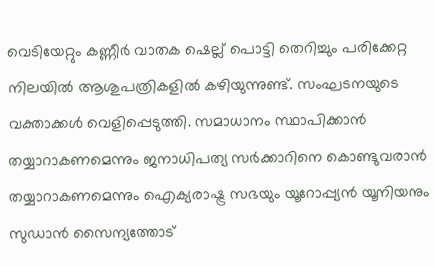വെടിയേറ്റും കണ്ണീര്‍ വാതക ഷെല്ല് പൊട്ടി തെറിച്ചും പരിക്കേറ്റ നിലയില്‍ ആശുപത്രികളില്‍ കഴിയുന്നുണ്ട്. സംഘടനയുടെ വക്താക്കള്‍ വെളിപ്പെടുത്തി. സമാധാനം സ്ഥാപിക്കാന്‍ തയ്യാറാകണമെന്നും ജനാധിപത്യ സര്‍ക്കാറിനെ കൊണ്ടുവരാന്‍ തയ്യാറാകണമെന്നും ഐക്യരാഷ്ട്ര സഭയും യൂറോപ്പ്യന്‍ യൂനിയനും സുഡാന്‍ സൈന്യത്തോട്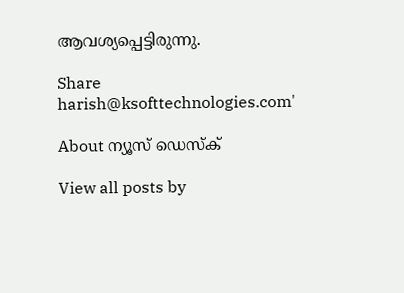ആവശ്യപ്പെട്ടിരുന്നു.

Share
harish@ksofttechnologies.com'

About ന്യൂസ് ഡെസ്ക്

View all posts by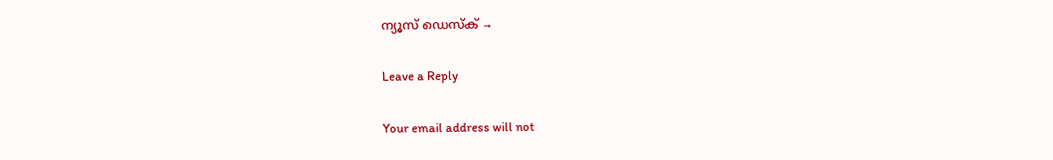ന്യൂസ് ഡെസ്ക് →

Leave a Reply

Your email address will not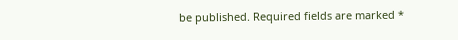be published. Required fields are marked *